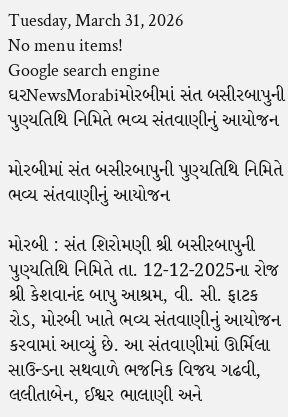Tuesday, March 31, 2026
No menu items!
Google search engine
ઘરNewsMorabiમોરબીમાં સંત બસીરબાપુની પુણ્યતિથિ નિમિતે ભવ્ય સંતવાણીનું આયોજન

મોરબીમાં સંત બસીરબાપુની પુણ્યતિથિ નિમિતે ભવ્ય સંતવાણીનું આયોજન

મોરબી : સંત શિરોમણી શ્રી બસીરબાપુની પુણ્યતિથિ નિમિતે તા. 12-12-2025ના રોજ શ્રી કેશવાનંદ બાપુ આશ્રમ, વી. સી. ફાટક રોડ, મોરબી ખાતે ભવ્ય સંતવાણીનું આયોજન કરવામાં આવ્યું છે. આ સંતવાણીમાં ઊર્મિલા સાઉન્ડના સથવાળે ભજનિક વિજય ગઢવી, લલીતાબેન, ઈશ્વર ભાલાણી અને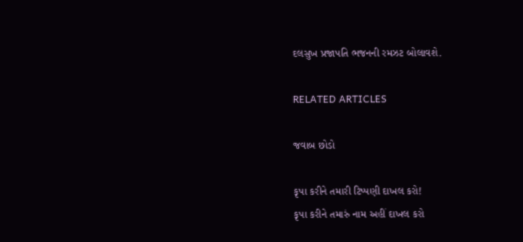દલસુખ પ્રજાપતિ ભજનની રમઝટ બોલાવશે.

RELATED ARTICLES

જવાબ છોડો

કૃપા કરીને તમારી ટિપ્પણી દાખલ કરો!
કૃપા કરીને તમારું નામ અહીં દાખલ કરો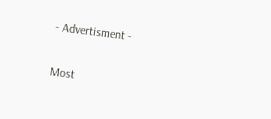- Advertisment -

Most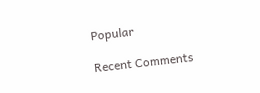Popular

Recent Comments